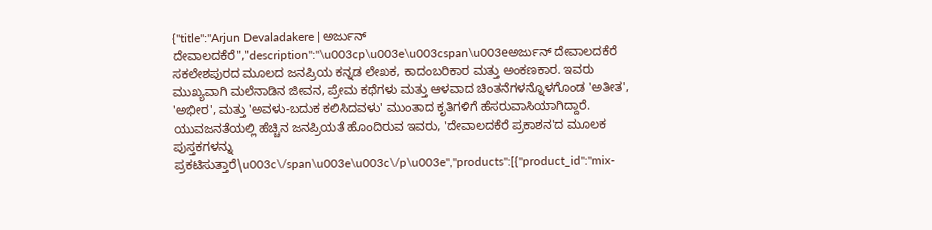{"title":"Arjun Devaladakere | ಅರ್ಜುನ್‌ ದೇವಾಲದಕೆರೆ","description":"\u003cp\u003e\u003cspan\u003eಅರ್ಜುನ್ ದೇವಾಲದಕೆರೆ ಸಕಲೇಶಪುರದ ಮೂಲದ ಜನಪ್ರಿಯ ಕನ್ನಡ ಲೇಖಕ, ಕಾದಂಬರಿಕಾರ ಮತ್ತು ಅಂಕಣಕಾರ. ಇವರು ಮುಖ್ಯವಾಗಿ ಮಲೆನಾಡಿನ ಜೀವನ, ಪ್ರೇಮ ಕಥೆಗಳು ಮತ್ತು ಆಳವಾದ ಚಿಂತನೆಗಳನ್ನೊಳಗೊಂಡ 'ಅತೀತ', 'ಅಭೀರ', ಮತ್ತು 'ಅವಳು-ಬದುಕ ಕಲಿಸಿದವಳು' ಮುಂತಾದ ಕೃತಿಗಳಿಗೆ ಹೆಸರುವಾಸಿಯಾಗಿದ್ದಾರೆ. ಯುವಜನತೆಯಲ್ಲಿ ಹೆಚ್ಚಿನ ಜನಪ್ರಿಯತೆ ಹೊಂದಿರುವ ಇವರು, 'ದೇವಾಲದಕೆರೆ ಪ್ರಕಾಶನ'ದ ಮೂಲಕ ಪುಸ್ತಕಗಳನ್ನು ಪ್ರಕಟಿಸುತ್ತಾರೆ\u003c\/span\u003e\u003c\/p\u003e","products":[{"product_id":"mix-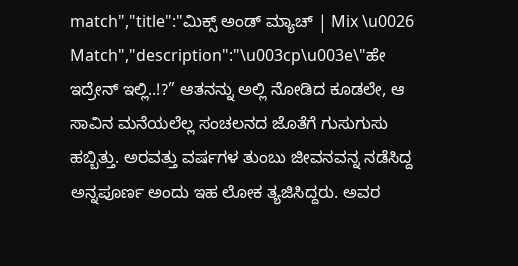match","title":"ಮಿಕ್ಸ್ ಅಂಡ್ ಮ್ಯಾಚ್ | Mix \u0026 Match","description":"\u003cp\u003e\"ಹೇ ಇದ್ರೇನ್ ಇಲ್ಲಿ..!?” ಆತನನ್ನು ಅಲ್ಲಿ ನೋಡಿದ ಕೂಡಲೇ, ಆ ಸಾವಿನ ಮನೆಯಲೆಲ್ಲ ಸಂಚಲನದ ಜೊತೆಗೆ ಗುಸುಗುಸು ಹಬ್ಬಿತ್ತು. ಅರವತ್ತು ವರ್ಷಗಳ ತುಂಬು ಜೀವನವನ್ನ ನಡೆಸಿದ್ದ ಅನ್ನಪೂರ್ಣ ಅಂದು ಇಹ ಲೋಕ ತ್ಯಜಿಸಿದ್ದರು. ಅವರ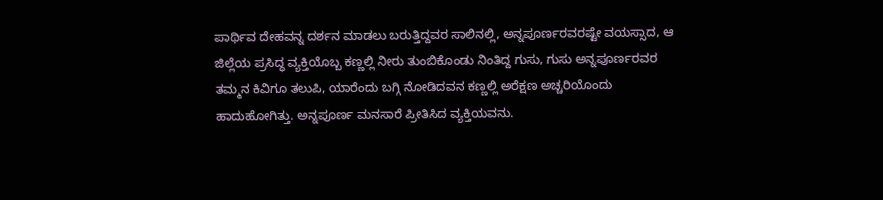ಪಾರ್ಥಿವ ದೇಹವನ್ನ ದರ್ಶನ ಮಾಡಲು ಬರುತ್ತಿದ್ದವರ ಸಾಲಿನಲ್ಲಿ, ಅನ್ನಪೂರ್ಣರವರಷ್ಟೇ ವಯಸ್ಸಾದ, ಆ ಜಿಲ್ಲೆಯ ಪ್ರಸಿದ್ಧ ವ್ಯಕ್ತಿಯೊಬ್ಬ ಕಣ್ಣಲ್ಲಿ ನೀರು ತುಂಬಿಕೊಂಡು ನಿಂತಿದ್ದ ಗುಸು, ಗುಸು ಅನ್ನಪೂರ್ಣರವರ ತಮ್ಮನ ಕಿವಿಗೂ ತಲುಪಿ, ಯಾರೆಂದು ಬಗ್ಗಿ ನೋಡಿದವನ ಕಣ್ಣಲ್ಲಿ ಅರೆಕ್ಷಣ ಅಚ್ಚರಿಯೊಂದು ಹಾದುಹೋಗಿತ್ತು. ಅನ್ನಪೂರ್ಣ ಮನಸಾರೆ ಪ್ರೀತಿಸಿದ ವ್ಯಕ್ತಿಯವನು.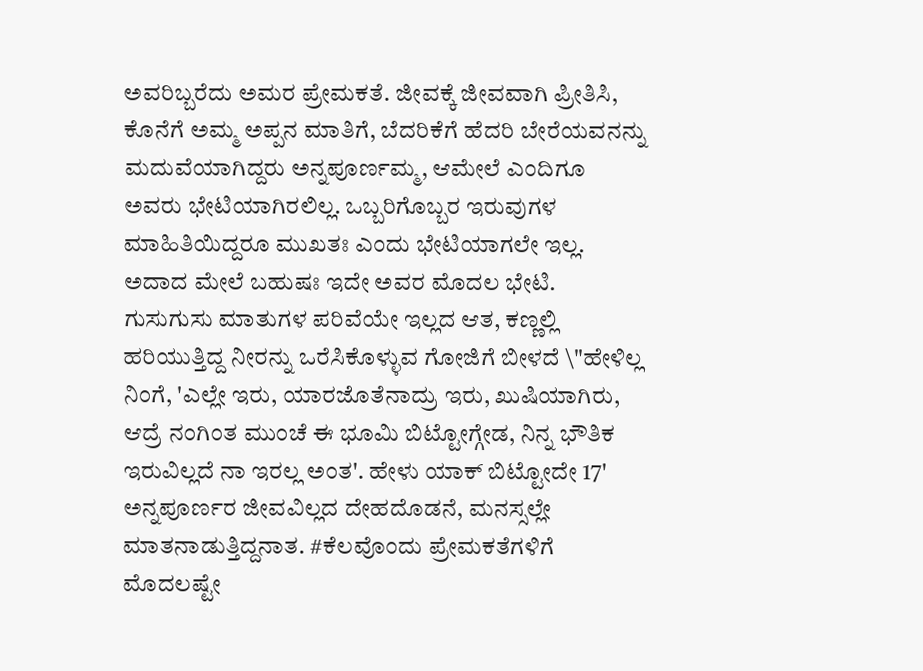ಅವರಿಬ್ಬರೆದು ಅಮರ ಪ್ರೇಮಕತೆ. ಜೀವಕ್ಕೆ ಜೀವವಾಗಿ ಪ್ರೀತಿಸಿ, ಕೊನೆಗೆ ಅಮ್ಮ ಅಪ್ಪನ ಮಾತಿಗೆ, ಬೆದರಿಕೆಗೆ ಹೆದರಿ ಬೇರೆಯವನನ್ನು ಮದುವೆಯಾಗಿದ್ದರು ಅನ್ನಪೂರ್ಣಮ್ಮ, ಆಮೇಲೆ ಎಂದಿಗೂ ಅವರು ಭೇಟಿಯಾಗಿರಲಿಲ್ಲ. ಒಬ್ಬರಿಗೊಬ್ಬರ ಇರುವುಗಳ ಮಾಹಿತಿಯಿದ್ದರೂ ಮುಖತಃ ಎಂದು ಭೇಟಿಯಾಗಲೇ ಇಲ್ಲ. ಅದಾದ ಮೇಲೆ ಬಹುಷಃ ಇದೇ ಅವರ ಮೊದಲ ಭೇಟಿ. ಗುಸುಗುಸು ಮಾತುಗಳ ಪರಿವೆಯೇ ಇಲ್ಲದ ಆತ, ಕಣ್ಣಲ್ಲಿ ಹರಿಯುತ್ತಿದ್ದ ನೀರನ್ನು ಒರೆಸಿಕೊಳ್ಳುವ ಗೋಜಿಗೆ ಬೀಳದೆ \"ಹೇಳಿಲ್ಲ ನಿಂಗೆ, 'ಎಲ್ಲೇ ಇರು, ಯಾರಜೊತೆನಾದ್ರು ಇರು, ಖುಷಿಯಾಗಿರು, ಆದ್ರೆ ನಂಗಿಂತ ಮುಂಚೆ ಈ ಭೂಮಿ ಬಿಟ್ಟೋಗ್ಗೇಡ, ನಿನ್ನ ಭೌತಿಕ ಇರುವಿಲ್ಲದೆ ನಾ ಇರಲ್ಲ ಅಂತ'. ಹೇಳು ಯಾಕ್ ಬಿಟ್ಟೋದೇ 17' ಅನ್ನಪೂರ್ಣರ ಜೀವವಿಲ್ಲದ ದೇಹದೊಡನೆ, ಮನಸ್ಸಲ್ಲೇ ಮಾತನಾಡುತ್ತಿದ್ದನಾತ. #ಕೆಲವೊಂದು ಪ್ರೇಮಕತೆಗಳಿಗೆ ಮೊದಲಷ್ಟೇ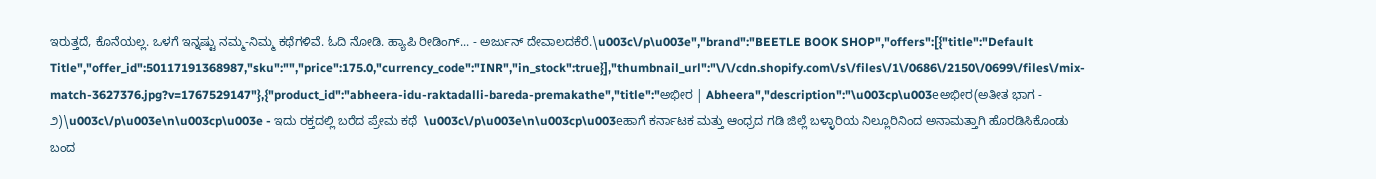ಇರುತ್ತದೆ, ಕೊನೆಯಲ್ಲ. ಒಳಗೆ ಇನ್ನಷ್ಟು ನಮ್ಮ-ನಿಮ್ಮ ಕಥೆಗಳಿವೆ. ಓದಿ ನೋಡಿ. ಹ್ಯಾಪಿ ರೀಡಿಂಗ್... - ಅರ್ಜುನ್ ದೇವಾಲದಕೆರೆ.\u003c\/p\u003e","brand":"BEETLE BOOK SHOP","offers":[{"title":"Default Title","offer_id":50117191368987,"sku":"","price":175.0,"currency_code":"INR","in_stock":true}],"thumbnail_url":"\/\/cdn.shopify.com\/s\/files\/1\/0686\/2150\/0699\/files\/mix-match-3627376.jpg?v=1767529147"},{"product_id":"abheera-idu-raktadalli-bareda-premakathe","title":"ಅಭೀರ | Abheera","description":"\u003cp\u003eಅಭೀರ(ಅತೀತ ಭಾಗ - ೨)\u003c\/p\u003e\n\u003cp\u003e - ಇದು ರಕ್ತದಲ್ಲಿ ಬರೆದ ಪ್ರೇಮ ಕಥೆ  \u003c\/p\u003e\n\u003cp\u003eಹಾಗೆ ಕರ್ನಾಟಕ ಮತ್ತು ಆಂಧ್ರದ ಗಡಿ ಜಿಲ್ಲೆ ಬಳ್ಳಾರಿಯ ನಿಲ್ಲೂರಿನಿಂದ ಅನಾಮತ್ತಾಗಿ ಹೊರಡಿಸಿಕೊಂಡು ಬಂದ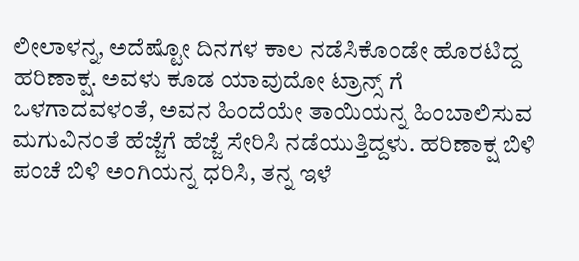ಲೀಲಾಳನ್ನ, ಅದೆಷ್ಟೋ ದಿನಗಳ ಕಾಲ ನಡೆಸಿಕೊಂಡೇ ಹೊರಟಿದ್ದ ಹರಿಣಾಕ್ಷ. ಅವಳು ಕೂಡ ಯಾವುದೋ ಟ್ರಾನ್ಸ್ ಗೆ ಒಳಗಾದವಳಂತೆ, ಅವನ ಹಿಂದೆಯೇ ತಾಯಿಯನ್ನ ಹಿಂಬಾಲಿಸುವ ಮಗುವಿನಂತೆ ಹೆಜ್ಜೆಗೆ ಹೆಜ್ಜೆ ಸೇರಿಸಿ ನಡೆಯುತ್ತಿದ್ದಳು. ಹರಿಣಾಕ್ಷ ಬಿಳಿ ಪಂಚೆ ಬಿಳಿ ಅಂಗಿಯನ್ನ ಧರಿಸಿ, ತನ್ನ ಇಳೆ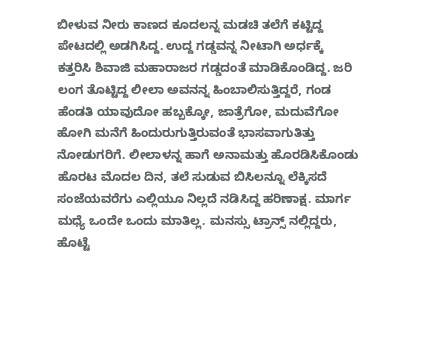ಬೀಳುವ ನೀರು ಕಾಣದ ಕೂದಲನ್ನ ಮಡಚಿ ತಲೆಗೆ ಕಟ್ಟಿದ್ದ ಪೇಟದಲ್ಲಿ ಅಡಗಿಸಿದ್ದ. ಉದ್ದ ಗಡ್ಡವನ್ನ ನೀಟಾಗಿ ಅರ್ಧಕ್ಕೆ ಕತ್ತರಿಸಿ ಶಿವಾಜಿ ಮಹಾರಾಜರ ಗಡ್ಡದಂತೆ ಮಾಡಿಕೊಂಡಿದ್ದ. ಜರಿ ಲಂಗ ತೊಟ್ಟಿದ್ದ ಲೀಲಾ ಅವನನ್ನ ಹಿಂಬಾಲಿಸುತ್ತಿದ್ದರೆ, ಗಂಡ ಹೆಂಡತಿ ಯಾವುದೋ ಹಬ್ಬಕ್ಕೋ, ಜಾತ್ರೆಗೋ, ಮದುವೆಗೋ ಹೋಗಿ ಮನೆಗೆ ಹಿಂದುರುಗುತ್ತಿರುವಂತೆ ಭಾಸವಾಗುತಿತ್ತು ನೋಡುಗರಿಗೆ. ಲೀಲಾಳನ್ನ ಹಾಗೆ ಅನಾಮತ್ತು ಹೊರಡಿಸಿಕೊಂಡು ಹೊರಟ ಮೊದಲ ದಿನ, ತಲೆ ಸುಡುವ ಬಿಸಿಲನ್ನೂ ಲೆಕ್ಕಿಸದೆ ಸಂಜೆಯವರೆಗು ಎಲ್ಲಿಯೂ ನಿಲ್ಲದೆ ನಡಿಸಿದ್ದ ಹರಿಣಾಕ್ಷ. ಮಾರ್ಗ ಮಧ್ಯೆ ಒಂದೇ ಒಂದು ಮಾತಿಲ್ಲ. ಮನಸ್ಸು ಟ್ರಾನ್ಸ್ ನಲ್ಲಿದ್ದರು, ಹೊಟ್ಟೆ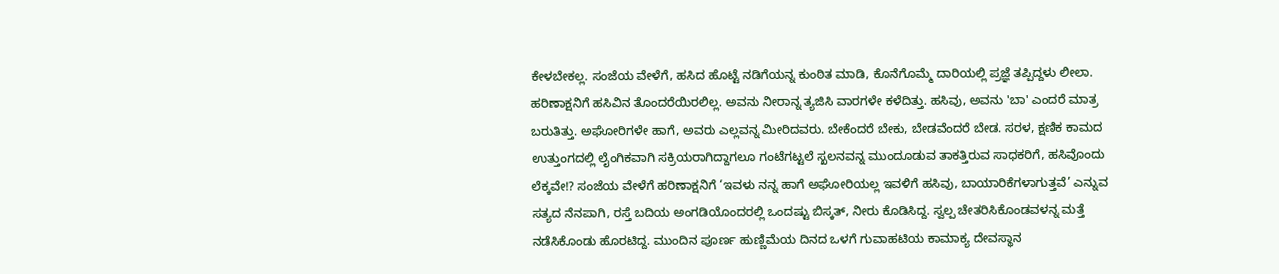ಕೇಳಬೇಕಲ್ಲ. ಸಂಜೆಯ ವೇಳೆಗೆ, ಹಸಿದ ಹೊಟ್ಟೆ ನಡಿಗೆಯನ್ನ ಕುಂಠಿತ ಮಾಡಿ, ಕೊನೆಗೊಮ್ಮೆ ದಾರಿಯಲ್ಲಿ ಪ್ರಜ್ಞೆ ತಪ್ಪಿದ್ದಳು ಲೀಲಾ. ಹರಿಣಾಕ್ಷನಿಗೆ ಹಸಿವಿನ ತೊಂದರೆಯಿರಲಿಲ್ಲ. ಅವನು ನೀರಾನ್ನ ತ್ಯಜಿಸಿ ವಾರಗಳೇ ಕಳೆದಿತ್ತು. ಹಸಿವು, ಅವನು 'ಬಾ' ಎಂದರೆ ಮಾತ್ರ ಬರುತಿತ್ತು. ಅಘೋರಿಗಳೇ ಹಾಗೆ, ಅವರು ಎಲ್ಲವನ್ನ ಮೀರಿದವರು. ಬೇಕೆಂದರೆ ಬೇಕು, ಬೇಡವೆಂದರೆ ಬೇಡ. ಸರಳ, ಕ್ಷಣಿಕ ಕಾಮದ ಉತ್ತುಂಗದಲ್ಲಿ ಲೈಂಗಿಕವಾಗಿ ಸಕ್ರಿಯರಾಗಿದ್ದಾಗಲೂ ಗಂಟೆಗಟ್ಟಲೆ ಸ್ಖಲನವನ್ನ ಮುಂದೂಡುವ ತಾಕತ್ತಿರುವ ಸಾಧಕರಿಗೆ, ಹಸಿವೊಂದು ಲೆಕ್ಕವೇ!? ಸಂಜೆಯ ವೇಳೆಗೆ ಹರಿಣಾಕ್ಷನಿಗೆ ‘ಇವಳು ನನ್ನ ಹಾಗೆ ಅಘೋರಿಯಲ್ಲ ಇವಳಿಗೆ ಹಸಿವು, ಬಾಯಾರಿಕೆಗಳಾಗುತ್ತವೆ’ ಎನ್ನುವ ಸತ್ಯದ ನೆನಪಾಗಿ, ರಸ್ತೆ ಬದಿಯ ಅಂಗಡಿಯೊಂದರಲ್ಲಿ ಒಂದಷ್ಟು ಬಿಸ್ಕತ್, ನೀರು ಕೊಡಿಸಿದ್ದ. ಸ್ವಲ್ಪ ಚೇತರಿಸಿಕೊಂಡವಳನ್ನ ಮತ್ತೆ ನಡೆಸಿಕೊಂಡು ಹೊರಟಿದ್ದ. ಮುಂದಿನ ಪೂರ್ಣ ಹುಣ್ಣಿಮೆಯ ದಿನದ ಒಳಗೆ ಗುವಾಹಟಿಯ ಕಾಮಾಕ್ಯ ದೇವಸ್ಥಾನ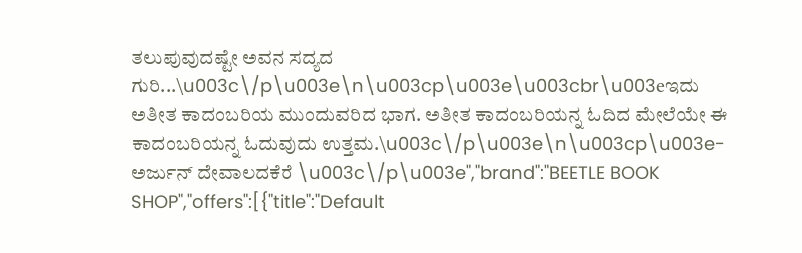ತಲುಪುವುದಷ್ಟೇ ಅವನ ಸದ್ಯದ ಗುರಿ...\u003c\/p\u003e\n\u003cp\u003e\u003cbr\u003eಇದು ಅತೀತ ಕಾದಂಬರಿಯ ಮುಂದುವರಿದ ಭಾಗ. ಅತೀತ ಕಾದಂಬರಿಯನ್ನ ಓದಿದ ಮೇಲೆಯೇ ಈ ಕಾದಂಬರಿಯನ್ನ ಓದುವುದು ಉತ್ತಮ.\u003c\/p\u003e\n\u003cp\u003e-ಅರ್ಜುನ್ ದೇವಾಲದಕೆರೆ \u003c\/p\u003e","brand":"BEETLE BOOK SHOP","offers":[{"title":"Default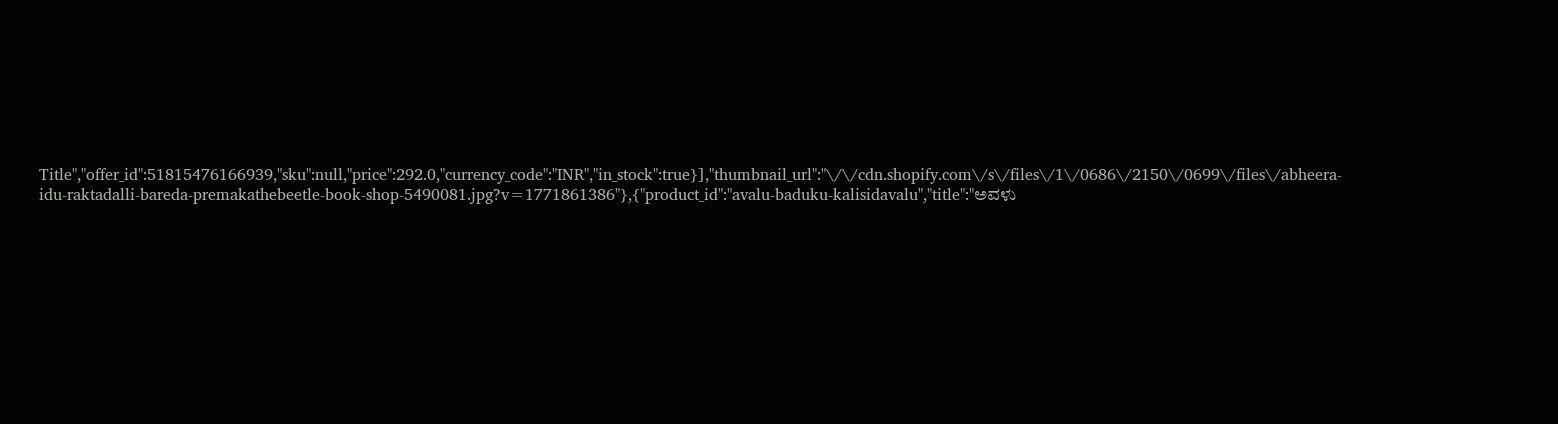Title","offer_id":51815476166939,"sku":null,"price":292.0,"currency_code":"INR","in_stock":true}],"thumbnail_url":"\/\/cdn.shopify.com\/s\/files\/1\/0686\/2150\/0699\/files\/abheera-idu-raktadalli-bareda-premakathebeetle-book-shop-5490081.jpg?v=1771861386"},{"product_id":"avalu-baduku-kalisidavalu","title":"ಅವಳು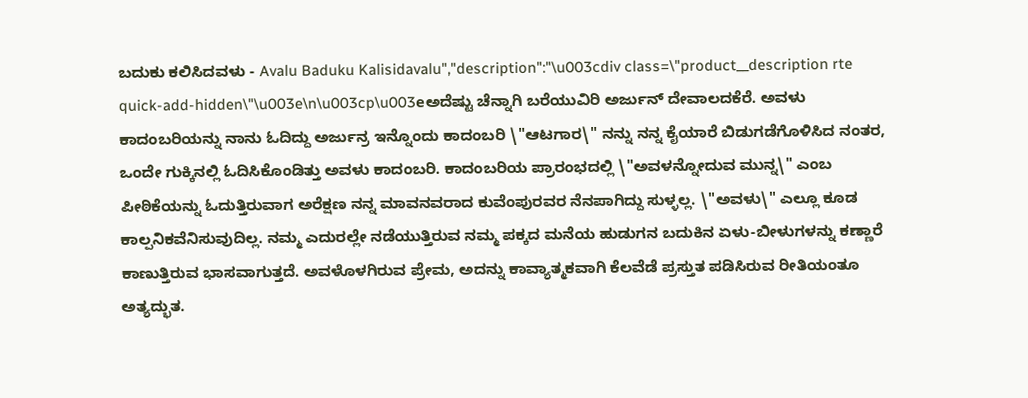ಬದುಕು ಕಲಿಸಿದವಳು - Avalu Baduku Kalisidavalu","description":"\u003cdiv class=\"product__description rte quick-add-hidden\"\u003e\n\u003cp\u003eಅದೆಷ್ಟು ಚೆನ್ನಾಗಿ ಬರೆಯುವಿರಿ ಅರ್ಜುನ್ ದೇವಾಲದಕೆರೆ. ಅವಳು ಕಾದಂಬರಿಯನ್ನು ನಾನು ಓದಿದ್ದು ಅರ್ಜುನ್ರ ಇನ್ನೊಂದು ಕಾದಂಬರಿ \"ಆಟಗಾರ\" ನನ್ನು ನನ್ನ ಕೈಯಾರೆ ಬಿಡುಗಡೆಗೊಳಿಸಿದ ನಂತರ, ಒಂದೇ ಗುಕ್ಕಿನಲ್ಲಿ ಓದಿಸಿಕೊಂಡಿತ್ತು ಅವಳು ಕಾದಂಬರಿ. ಕಾದಂಬರಿಯ ಪ್ರಾರಂಭದಲ್ಲಿ \"ಅವಳನ್ನೋದುವ ಮುನ್ನ\" ಎಂಬ ಪೀಠಿಕೆಯನ್ನು ಓದುತ್ತಿರುವಾಗ ಅರೆಕ್ಷಣ ನನ್ನ ಮಾವನವರಾದ ಕುವೆಂಪುರವರ ನೆನಪಾಗಿದ್ದು ಸುಳ್ಳಲ್ಲ. \"ಅವಳು\" ಎಲ್ಲೂ ಕೂಡ ಕಾಲ್ಪನಿಕವೆನಿಸುವುದಿಲ್ಲ. ನಮ್ಮ ಎದುರಲ್ಲೇ ನಡೆಯುತ್ತಿರುವ ನಮ್ಮ ಪಕ್ಕದ ಮನೆಯ ಹುಡುಗನ ಬದುಕಿನ ಏಳು-ಬೀಳುಗಳನ್ನು ಕಣ್ಣಾರೆ ಕಾಣುತ್ತಿರುವ ಭಾಸವಾಗುತ್ತದೆ. ಅವಳೊಳಗಿರುವ ಪ್ರೇಮ, ಅದನ್ನು ಕಾವ್ಯಾತ್ಮಕವಾಗಿ ಕೆಲವೆಡೆ ಪ್ರಸ್ತುತ ಪಡಿಸಿರುವ ರೀತಿಯಂತೂ ಅತ್ಯದ್ಭುತ.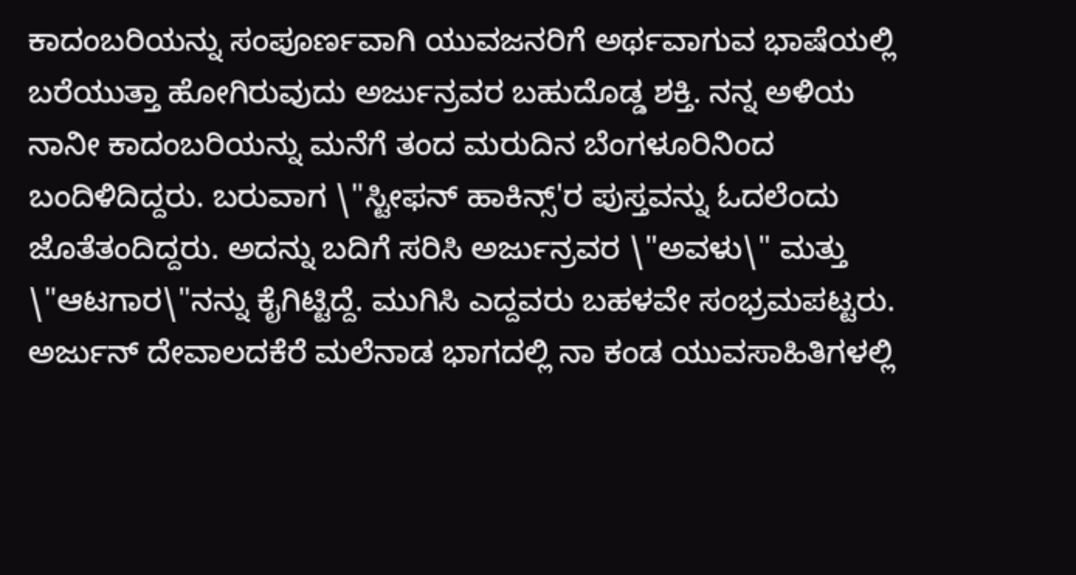ಕಾದಂಬರಿಯನ್ನು ಸಂಪೂರ್ಣವಾಗಿ ಯುವಜನರಿಗೆ ಅರ್ಥವಾಗುವ ಭಾಷೆಯಲ್ಲಿ ಬರೆಯುತ್ತಾ ಹೋಗಿರುವುದು ಅರ್ಜುನ್ರವರ ಬಹುದೊಡ್ಡ ಶಕ್ತಿ. ನನ್ನ ಅಳಿಯ ನಾನೀ ಕಾದಂಬರಿಯನ್ನು ಮನೆಗೆ ತಂದ ಮರುದಿನ ಬೆಂಗಳೂರಿನಿಂದ ಬಂದಿಳಿದಿದ್ದರು. ಬರುವಾಗ \"ಸ್ಟೀಫನ್ ಹಾಕಿನ್ಸ್'ರ ಪುಸ್ತವನ್ನು ಓದಲೆಂದು ಜೊತೆತಂದಿದ್ದರು. ಅದನ್ನು ಬದಿಗೆ ಸರಿಸಿ ಅರ್ಜುನ್ರವರ \"ಅವಳು\" ಮತ್ತು \"ಆಟಗಾರ\"ನನ್ನು ಕೈಗಿಟ್ಟಿದ್ದೆ. ಮುಗಿಸಿ ಎದ್ದವರು ಬಹಳವೇ ಸಂಭ್ರಮಪಟ್ಟರು. ಅರ್ಜುನ್ ದೇವಾಲದಕೆರೆ ಮಲೆನಾಡ ಭಾಗದಲ್ಲಿ ನಾ ಕಂಡ ಯುವಸಾಹಿತಿಗಳಲ್ಲಿ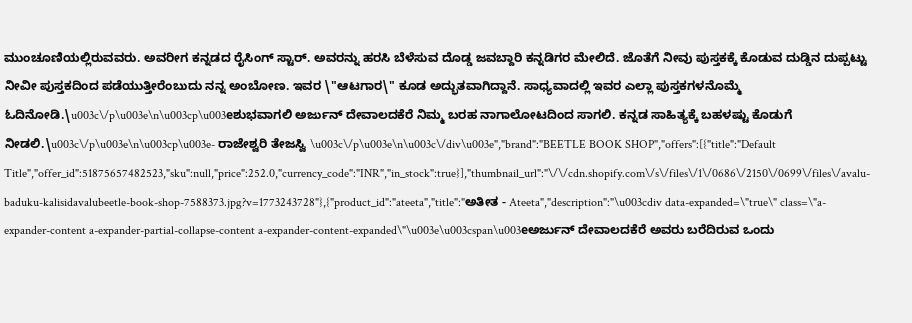ಮುಂಚೂಣಿಯಲ್ಲಿರುವವರು. ಅವರೀಗ ಕನ್ನಡದ ರೈಸಿಂಗ್ ಸ್ಟಾರ್. ಅವರನ್ನು ಹರಸಿ ಬೆಳೆಸುವ ದೊಡ್ಡ ಜವಬ್ದಾರಿ ಕನ್ನಡಿಗರ ಮೇಲಿದೆ. ಜೊತೆಗೆ ನೀವು ಪುಸ್ತಕಕ್ಕೆ ಕೊಡುವ ದುಡ್ಡಿನ ದುಪ್ಪಟ್ಟು ನೀವೀ ಪುಸ್ತಕದಿಂದ ಪಡೆಯುತ್ತೀರೆಂಬುದು ನನ್ನ ಅಂಬೋಣ. ಇವರ \"ಆಟಗಾರ\" ಕೂಡ ಅದ್ಭುತವಾಗಿದ್ದಾನೆ. ಸಾಧ್ಯವಾದಲ್ಲಿ ಇವರ ಎಲ್ಲಾ ಪುಸ್ತಕಗಳನೊಮ್ಮೆ ಓದಿನೋಡಿ.\u003c\/p\u003e\n\u003cp\u003eಶುಭವಾಗಲಿ ಅರ್ಜುನ್ ದೇವಾಲದಕೆರೆ ನಿಮ್ಮ ಬರಹ ನಾಗಾಲೋಟದಿಂದ ಸಾಗಲಿ. ಕನ್ನಡ ಸಾಹಿತ್ಯಕ್ಕೆ ಬಹಳಷ್ಟು ಕೊಡುಗೆ ನೀಡಲಿ.\u003c\/p\u003e\n\u003cp\u003e- ರಾಜೇಶ್ವರಿ ತೇಜಸ್ವಿ \u003c\/p\u003e\n\u003c\/div\u003e","brand":"BEETLE BOOK SHOP","offers":[{"title":"Default Title","offer_id":51875657482523,"sku":null,"price":252.0,"currency_code":"INR","in_stock":true}],"thumbnail_url":"\/\/cdn.shopify.com\/s\/files\/1\/0686\/2150\/0699\/files\/avalu-baduku-kalisidavalubeetle-book-shop-7588373.jpg?v=1773243728"},{"product_id":"ateeta","title":"ಅತೀತ - Ateeta","description":"\u003cdiv data-expanded=\"true\" class=\"a-expander-content a-expander-partial-collapse-content a-expander-content-expanded\"\u003e\u003cspan\u003eಅರ್ಜುನ್ ದೇವಾಲದಕೆರೆ ಅವರು ಬರೆದಿರುವ ಒಂದು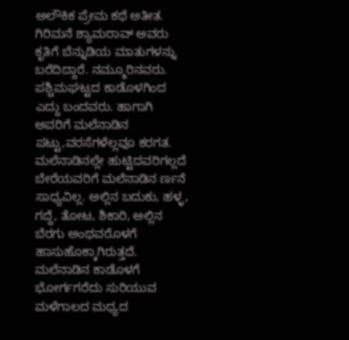ಅಲೌಕಿಕ ಪ್ರೇಮ ಕಥೆ ಅತೀತ. ಗಿರಿಮನೆ ಶ್ಯಾಮರಾವ್ ಅವರು ಕೃತಿಗೆ ಬೆನ್ನುಡಿಯ ಮಾತುಗಳನ್ನು ಬರೆದಿದ್ದಾರೆ. ನಮ್ಮೂರಿನವರು. ಪಶ್ಚಿಮಘಟ್ಟದ ಕಾಡೊಳಗಿಂದ ಎದ್ದು ಬಂದವರು. ಹಾಗಾಗಿ ಅವರಿಗೆ ಮಲೆನಾಡಿನ ಪಟ್ಟು,ವರಸೆಗಳೆಲ್ಲವೂ ಕರಗತ. ಮಲೆನಾಡಿನಲ್ಲೇ ಹುಟ್ಟಿದವರಿಗಲ್ಲದೆ ಬೇರೆಯವರಿಗೆ ಮಲೆನಾಡಿನ ರ್ಣನೆ ಸಾಧ್ಯವಿಲ್ಲ. ಅಲ್ಲಿನ ಬದುಕು, ಹಳ್ಳ, ಗದ್ದೆ, ತೋಟ, ಶಿಕಾರಿ, ಅಲ್ಲಿನ ಬೆರಗು ಅಂಥವರೊಳಗೆ ಹಾಸುಹೊಕ್ಕಾಗಿರುತ್ತದೆ. ಮಲೆನಾಡಿನ ಕಾಡೊಳಗೆ ಭೋರ್ಗಗರೆದು ಸುರಿಯುವ ಮಳೆಗಾಲದ ಮಧ್ಯದ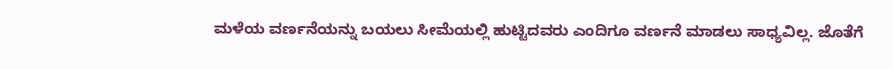ಮಳೆಯ ವರ್ಣನೆಯನ್ನು ಬಯಲು ಸೀಮೆಯಲ್ಲಿ ಹುಟ್ಟಿದವರು ಎಂದಿಗೂ ವರ್ಣನೆ ಮಾಡಲು ಸಾಧ್ಯವಿಲ್ಲ. ಜೊತೆಗೆ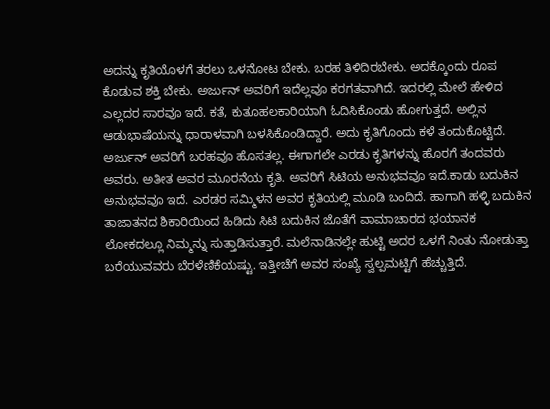ಅದನ್ನು ಕೃತಿಯೊಳಗೆ ತರಲು ಒಳನೋಟ ಬೇಕು. ಬರಹ ತಿಳಿದಿರಬೇಕು. ಅದಕ್ಕೊಂದು ರೂಪ ಕೊಡುವ ಶಕ್ತಿ ಬೇಕು. ಅರ್ಜುನ್ ಅವರಿಗೆ ಇದೆಲ್ಲವೂ ಕರಗತವಾಗಿದೆ. ಇದರಲ್ಲಿ ಮೇಲೆ ಹೇಳಿದ ಎಲ್ಲದರ ಸಾರವೂ ಇದೆ. ಕತೆ, ಕುತೂಹಲಕಾರಿಯಾಗಿ ಓದಿಸಿಕೊಂಡು ಹೋಗುತ್ತದೆ. ಅಲ್ಲಿನ ಆಡುಭಾಷೆಯನ್ನು ಧಾರಾಳವಾಗಿ ಬಳಸಿಕೊಂಡಿದ್ದಾರೆ. ಅದು ಕೃತಿಗೊಂದು ಕಳೆ ತಂದುಕೊಟ್ಟಿದೆ. ಅರ್ಜುನ್ ಅವರಿಗೆ ಬರಹವೂ ಹೊಸತಲ್ಲ. ಈಗಾಗಲೇ ಎರಡು ಕೃತಿಗಳನ್ನು ಹೊರಗೆ ತಂದವರು ಅವರು. ಅತೀತ ಅವರ ಮೂರನೆಯ ಕೃತಿ. ಅವರಿಗೆ ಸಿಟಿಯ ಅನುಭವವೂ ಇದೆ.ಕಾಡು ಬದುಕಿನ ಅನುಭವವೂ ಇದೆ. ಎರಡರ ಸಮ್ಮಿಳನ ಅವರ ಕೃತಿಯಲ್ಲಿ ಮೂಡಿ ಬಂದಿದೆ. ಹಾಗಾಗಿ ಹಳ್ಳಿ ಬದುಕಿನ ತಾಜಾತನದ ಶಿಕಾರಿಯಿಂದ ಹಿಡಿದು ಸಿಟಿ ಬದುಕಿನ ಜೊತೆಗೆ ವಾಮಾಚಾರದ ಭಯಾನಕ ಲೋಕದಲ್ಲೂ ನಿಮ್ಮನ್ನು ಸುತ್ತಾಡಿಸುತ್ತಾರೆ. ಮಲೆನಾಡಿನಲ್ಲೇ ಹುಟ್ಟಿ ಅದರ ಒಳಗೆ ನಿಂತು ನೋಡುತ್ತಾ ಬರೆಯುವವರು ಬೆರಳೆಣಿಕೆಯಷ್ಟು. ಇತ್ತೀಚೆಗೆ ಅವರ ಸಂಖ್ಯೆ ಸ್ವಲ್ಪಮಟ್ಟಿಗೆ ಹೆಚ್ಚುತ್ತಿದೆ.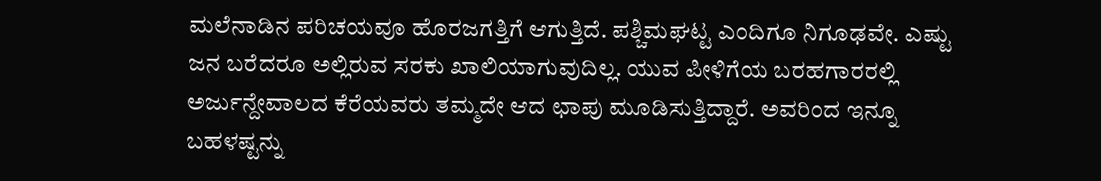ಮಲೆನಾಡಿನ ಪರಿಚಯವೂ ಹೊರಜಗತ್ತಿಗೆ ಆಗುತ್ತಿದೆ. ಪಶ್ಚಿಮಘಟ್ಟ ಎಂದಿಗೂ ನಿಗೂಢವೇ. ಎಷ್ಟು ಜನ ಬರೆದರೂ ಅಲ್ಲಿರುವ ಸರಕು ಖಾಲಿಯಾಗುವುದಿಲ್ಲ. ಯುವ ಪೀಳಿಗೆಯ ಬರಹಗಾರರಲ್ಲಿ ಅರ್ಜುನ್ದೇವಾಲದ ಕೆರೆಯವರು ತಮ್ಮದೇ ಆದ ಛಾಪು ಮೂಡಿಸುತ್ತಿದ್ದಾರೆ. ಅವರಿಂದ ಇನ್ನೂ ಬಹಳಷ್ಟನ್ನು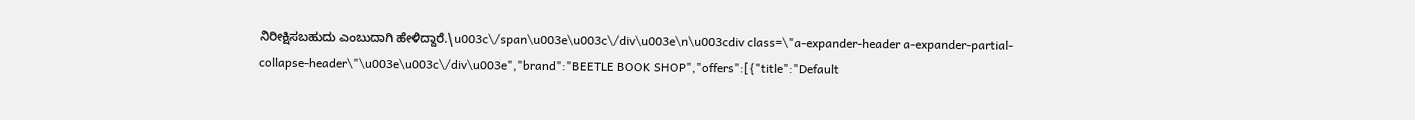ನಿರೀಕ್ಷಿಸಬಹುದು ಎಂಬುದಾಗಿ ಹೇಳಿದ್ದಾರೆ.\u003c\/span\u003e\u003c\/div\u003e\n\u003cdiv class=\"a-expander-header a-expander-partial-collapse-header\"\u003e\u003c\/div\u003e","brand":"BEETLE BOOK SHOP","offers":[{"title":"Default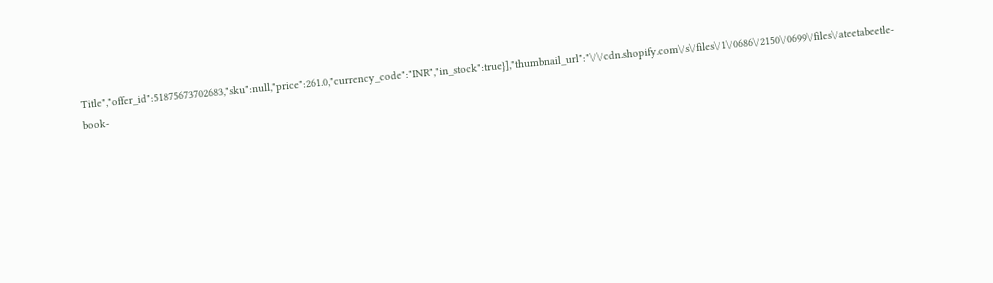Title","offer_id":51875673702683,"sku":null,"price":261.0,"currency_code":"INR","in_stock":true}],"thumbnail_url":"\/\/cdn.shopify.com\/s\/files\/1\/0686\/2150\/0699\/files\/ateetabeetle-book-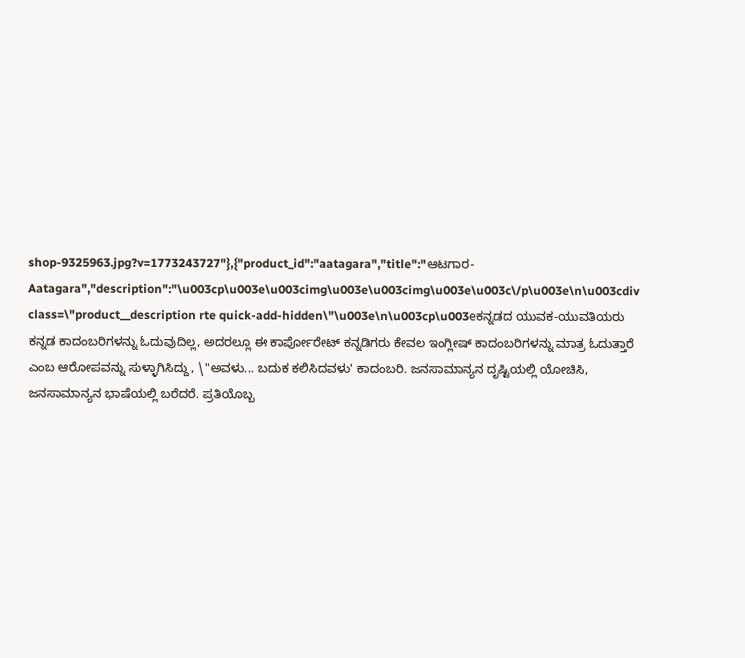shop-9325963.jpg?v=1773243727"},{"product_id":"aatagara","title":"ಆಟಗಾರ- Aatagara","description":"\u003cp\u003e\u003cimg\u003e\u003cimg\u003e\u003c\/p\u003e\n\u003cdiv class=\"product__description rte quick-add-hidden\"\u003e\n\u003cp\u003eಕನ್ನಡದ ಯುವಕ-ಯುವತಿಯರು ಕನ್ನಡ ಕಾದಂಬರಿಗಳನ್ನು ಓದುವುದಿಲ್ಲ, ಅದರಲ್ಲೂ ಈ ಕಾರ್ಪೋರೇಟ್ ಕನ್ನಡಿಗರು ಕೇವಲ ಇಂಗ್ಲೀಷ್ ಕಾದಂಬರಿಗಳನ್ನು ಮಾತ್ರ ಓದುತ್ತಾರೆ ಎಂಬ ಆರೋಪವನ್ನು ಸುಳ್ಳಾಗಿಸಿದ್ದು, \"ಅವಳು... ಬದುಕ ಕಲಿಸಿದವಳು' ಕಾದಂಬರಿ. ಜನಸಾಮಾನ್ಯನ ದೃಷ್ಟಿಯಲ್ಲಿ ಯೋಚಿಸಿ, ಜನಸಾಮಾನ್ಯನ ಭಾಷೆಯಲ್ಲಿ ಬರೆದರೆ. ಪ್ರತಿಯೊಬ್ಬ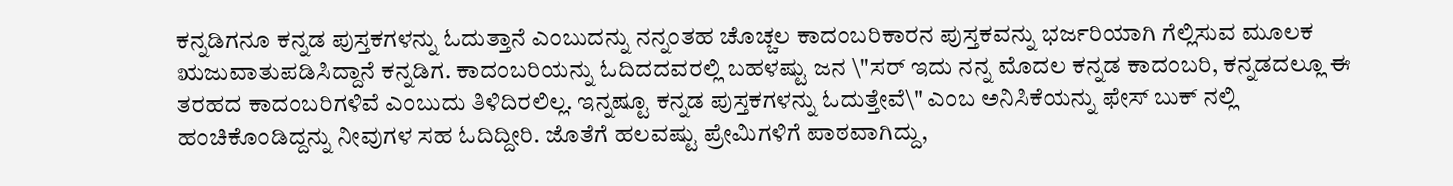ಕನ್ನಡಿಗನೂ ಕನ್ನಡ ಪುಸ್ತಕಗಳನ್ನು ಓದುತ್ತಾನೆ ಎಂಬುದನ್ನು ನನ್ನಂತಹ ಚೊಚ್ಚಲ ಕಾದಂಬರಿಕಾರನ ಪುಸ್ತಕವನ್ನು ಭರ್ಜರಿಯಾಗಿ ಗೆಲ್ಲಿಸುವ ಮೂಲಕ ಋಜುವಾತುಪಡಿಸಿದ್ದಾನೆ ಕನ್ನಡಿಗ. ಕಾದಂಬರಿಯನ್ನು ಓದಿದದವರಲ್ಲಿ ಬಹಳಷ್ಟು ಜನ \"ಸರ್ ಇದು ನನ್ನ ಮೊದಲ ಕನ್ನಡ ಕಾದಂಬರಿ, ಕನ್ನಡದಲ್ಲೂ ಈ ತರಹದ ಕಾದಂಬರಿಗಳಿವೆ ಎಂಬುದು ತಿಳಿದಿರಲಿಲ್ಲ. ಇನ್ನಷ್ಟೂ ಕನ್ನಡ ಪುಸ್ತಕಗಳನ್ನು ಓದುತ್ತೇವೆ\" ಎಂಬ ಅನಿಸಿಕೆಯನ್ನು ಫೇಸ್ ಬುಕ್ ನಲ್ಲಿ ಹಂಚಿಕೊಂಡಿದ್ದನ್ನು ನೀವುಗಳ ಸಹ ಓದಿದ್ದೀರಿ. ಜೊತೆಗೆ ಹಲವಷ್ಟು ಪ್ರೇಮಿಗಳಿಗೆ ಪಾಠವಾಗಿದ್ದು,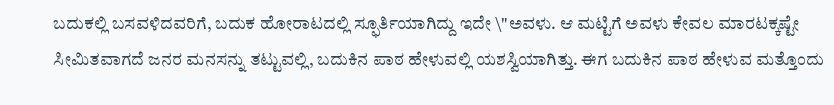ಬದುಕಲ್ಲಿ ಬಸವಳಿದವರಿಗೆ, ಬದುಕ ಹೋರಾಟದಲ್ಲಿ ಸ್ಫೂರ್ತಿಯಾಗಿದ್ದು ಇದೇ \"ಅವಳು. ಆ ಮಟ್ಟಿಗೆ ಅವಳು ಕೇವಲ ಮಾರಟಕ್ಕಷ್ಟೇ ಸೀಮಿತವಾಗದೆ ಜನರ ಮನಸನ್ನು ತಟ್ಟುವಲ್ಲಿ, ಬದುಕಿನ ಪಾಠ ಹೇಳುವಲ್ಲಿ ಯಶಸ್ವಿಯಾಗಿತ್ತು. ಈಗ ಬದುಕಿನ ಪಾಠ ಹೇಳುವ ಮತ್ತೊಂದು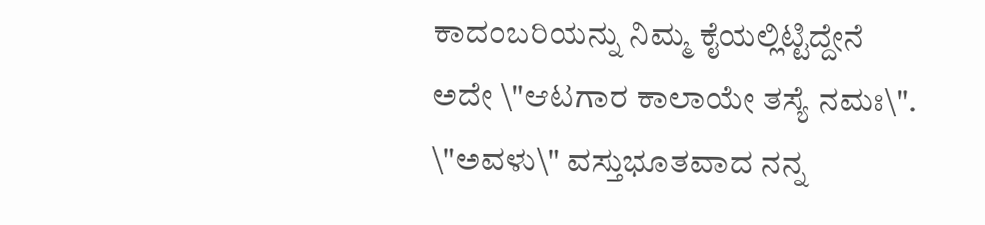ಕಾದಂಬರಿಯನ್ನು ನಿಮ್ಮ ಕೈಯಲ್ಲಿಟ್ಟಿದ್ದೇನೆ ಅದೇ \"ಆಟಗಾರ ಕಾಲಾಯೇ ತಸ್ಯೆ ನಮಃ\". \"ಅವಳು\" ವಸ್ತುಭೂತವಾದ ನನ್ನ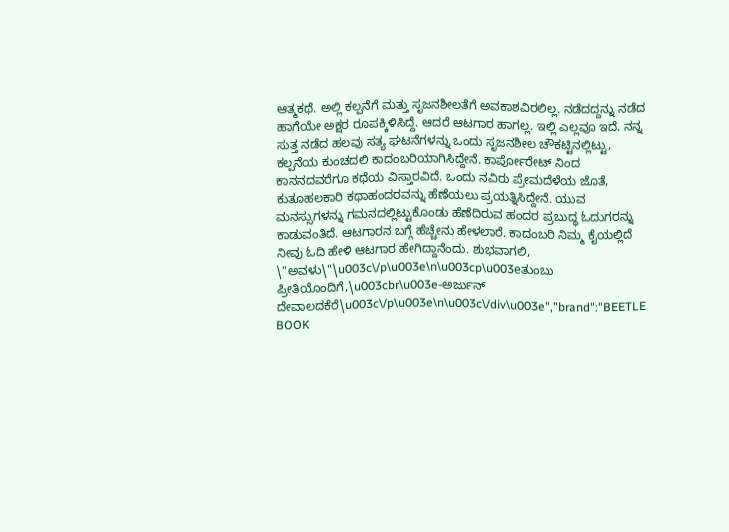ಆತ್ಮಕಥೆ. ಅಲ್ಲಿ ಕಲ್ಪನೆಗೆ ಮತ್ತು ಸೃಜನಶೀಲತೆಗೆ ಅವಕಾಶವಿರಲಿಲ್ಲ. ನಡೆದದ್ದನ್ನು ನಡೆದ ಹಾಗೆಯೇ ಅಕ್ಷರ ರೂಪಕ್ಕಿಳಿಸಿದ್ದೆ. ಆದರೆ ಆಟಗಾರ ಹಾಗಲ್ಲ. ಇಲ್ಲಿ ಎಲ್ಲವೂ ಇದೆ. ನನ್ನ ಸುತ್ತ ನಡೆದ ಹಲವು ಸತ್ಯ ಘಟನೆಗಳನ್ನು ಒಂದು ಸೃಜನಶೀಲ ಚೌಕಟ್ಟಿನಲ್ಲಿಟ್ಟು, ಕಲ್ಪನೆಯ ಕುಂಚದಲಿ ಕಾದಂಬರಿಯಾಗಿಸಿದ್ದೇನೆ. ಕಾರ್ಪೋರೇಟ್ ನಿಂದ ಕಾನನದವರೆಗೂ ಕಥೆಯ ವಿಸ್ತಾರವಿದೆ. ಒಂದು ನವಿರು ಪ್ರೇಮದೆಳೆಯ ಜೊತೆ, ಕುತೂಹಲಕಾರಿ ಕಥಾಹಂದರವನ್ನು ಹೆಣೆಯಲು ಪ್ರಯತ್ನಿಸಿದ್ದೇನೆ. ಯುವ ಮನಸ್ಸುಗಳನ್ನು ಗಮನದಲ್ಲಿಟ್ಟುಕೊಂಡು ಹೆಣೆದಿರುವ ಹಂದರ ಪ್ರಬುದ್ಧ ಓದುಗರನ್ನು ಕಾಡುವಂತಿದೆ. ಆಟಗಾರನ ಬಗ್ಗೆ ಹೆಚ್ಚೇನು ಹೇಳಲಾರೆ. ಕಾದಂಬರಿ ನಿಮ್ಮ ಕೈಯಲ್ಲಿದೆ ನೀವು ಓದಿ ಹೇಳಿ ಆಟಗಾರ ಹೇಗಿದ್ದಾನೆಂದು. ಶುಭವಾಗಲಿ, \"ಅವಳು\"\u003c\/p\u003e\n\u003cp\u003eತುಂಬು ಪ್ರೀತಿಯೊಂದಿಗೆ,\u003cbr\u003e-ಅರ್ಜುನ್ ದೇವಾಲದಕೆರೆ\u003c\/p\u003e\n\u003c\/div\u003e","brand":"BEETLE BOOK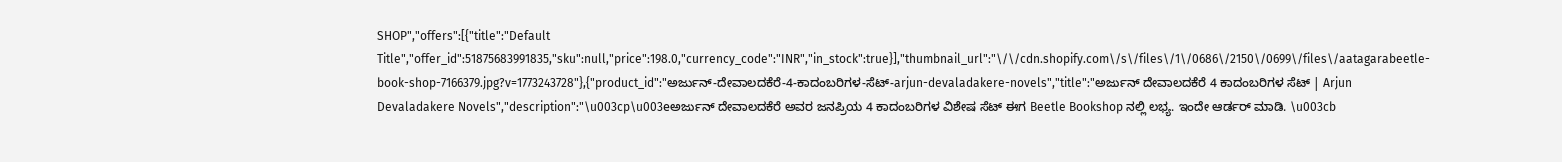SHOP","offers":[{"title":"Default Title","offer_id":51875683991835,"sku":null,"price":198.0,"currency_code":"INR","in_stock":true}],"thumbnail_url":"\/\/cdn.shopify.com\/s\/files\/1\/0686\/2150\/0699\/files\/aatagarabeetle-book-shop-7166379.jpg?v=1773243728"},{"product_id":"ಅರ್ಜುನ್‌-ದೇವಾಲದಕೆರೆ-4-ಕಾದಂಬರಿಗಳ-ಸೆಟ್-arjun-devaladakere-novels","title":"ಅರ್ಜುನ್‌ ದೇವಾಲದಕೆರೆ 4 ಕಾದಂಬರಿಗಳ ಸೆಟ್ | Arjun Devaladakere Novels","description":"\u003cp\u003eಅರ್ಜುನ್ ದೇವಾಲದಕೆರೆ ಅವರ ಜನಪ್ರಿಯ 4 ಕಾದಂಬರಿಗಳ ವಿಶೇಷ ಸೆಟ್ ಈಗ Beetle Bookshop ನಲ್ಲಿ ಲಭ್ಯ. ಇಂದೇ ಆರ್ಡರ್ ಮಾಡಿ. \u003cb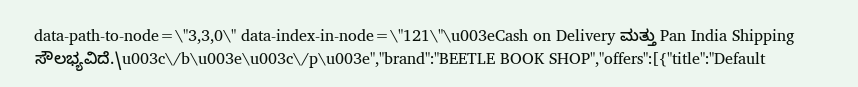data-path-to-node=\"3,3,0\" data-index-in-node=\"121\"\u003eCash on Delivery ಮತ್ತು Pan India Shipping ಸೌಲಭ್ಯವಿದೆ.\u003c\/b\u003e\u003c\/p\u003e","brand":"BEETLE BOOK SHOP","offers":[{"title":"Default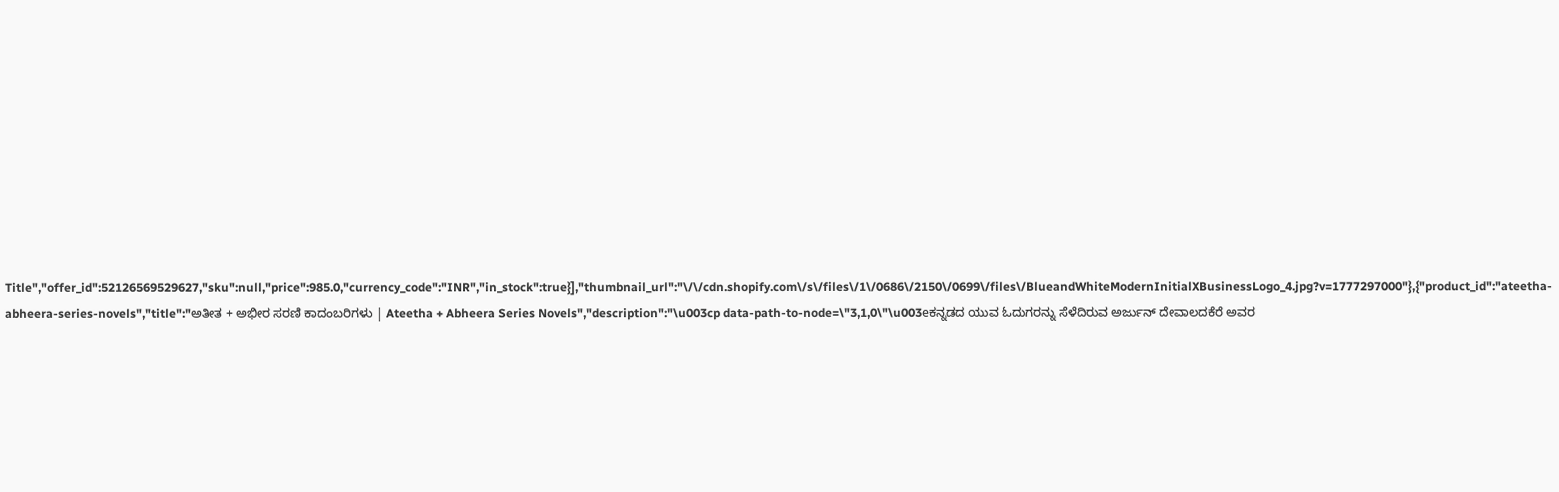Title","offer_id":52126569529627,"sku":null,"price":985.0,"currency_code":"INR","in_stock":true}],"thumbnail_url":"\/\/cdn.shopify.com\/s\/files\/1\/0686\/2150\/0699\/files\/BlueandWhiteModernInitialXBusinessLogo_4.jpg?v=1777297000"},{"product_id":"ateetha-abheera-series-novels","title":"ಅತೀತ + ಅಭೀರ ಸರಣಿ ಕಾದಂಬರಿಗಳು | Ateetha + Abheera Series Novels","description":"\u003cp data-path-to-node=\"3,1,0\"\u003eಕನ್ನಡದ ಯುವ ಓದುಗರನ್ನು ಸೆಳೆದಿರುವ ಅರ್ಜುನ್ ದೇವಾಲದಕೆರೆ ಅವರ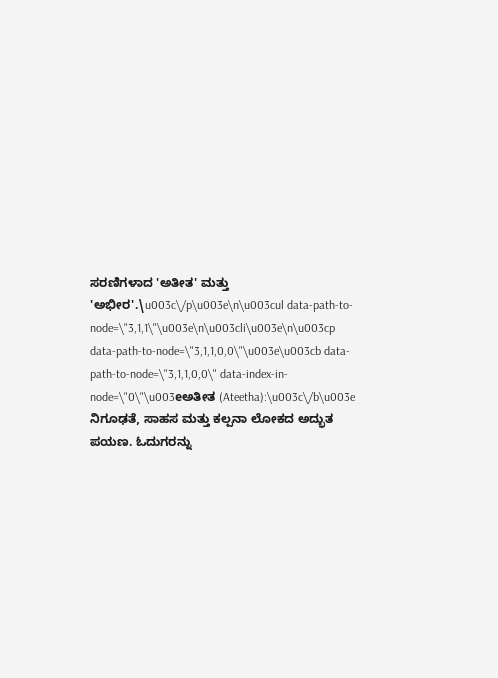ಸರಣಿಗಳಾದ 'ಅತೀತ' ಮತ್ತು 'ಅಭೀರ'.\u003c\/p\u003e\n\u003cul data-path-to-node=\"3,1,1\"\u003e\n\u003cli\u003e\n\u003cp data-path-to-node=\"3,1,1,0,0\"\u003e\u003cb data-path-to-node=\"3,1,1,0,0\" data-index-in-node=\"0\"\u003eಅತೀತ (Ateetha):\u003c\/b\u003e ನಿಗೂಢತೆ, ಸಾಹಸ ಮತ್ತು ಕಲ್ಪನಾ ಲೋಕದ ಅದ್ಭುತ ಪಯಣ. ಓದುಗರನ್ನು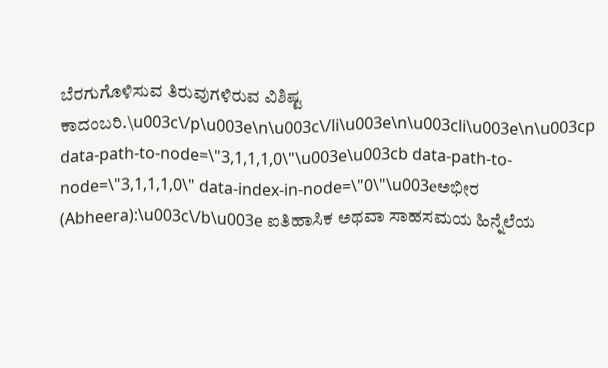ಬೆರಗುಗೊಳಿಸುವ ತಿರುವುಗಳಿರುವ ವಿಶಿಷ್ಟ ಕಾದಂಬರಿ.\u003c\/p\u003e\n\u003c\/li\u003e\n\u003cli\u003e\n\u003cp data-path-to-node=\"3,1,1,1,0\"\u003e\u003cb data-path-to-node=\"3,1,1,1,0\" data-index-in-node=\"0\"\u003eಅಭೀರ (Abheera):\u003c\/b\u003e ಐತಿಹಾಸಿಕ ಅಥವಾ ಸಾಹಸಮಯ ಹಿನ್ನೆಲೆಯ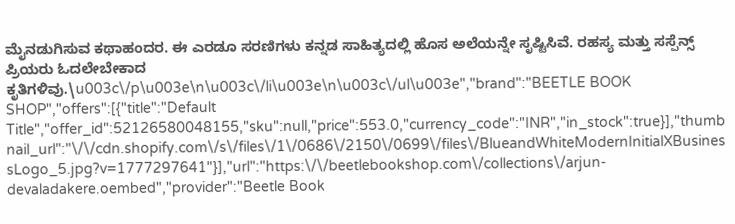ಮೈನಡುಗಿಸುವ ಕಥಾಹಂದರ. ಈ ಎರಡೂ ಸರಣಿಗಳು ಕನ್ನಡ ಸಾಹಿತ್ಯದಲ್ಲಿ ಹೊಸ ಅಲೆಯನ್ನೇ ಸೃಷ್ಟಿಸಿವೆ. ರಹಸ್ಯ ಮತ್ತು ಸಸ್ಪೆನ್ಸ್ ಪ್ರಿಯರು ಓದಲೇಬೇಕಾದ ಕೃತಿಗಳಿವು.\u003c\/p\u003e\n\u003c\/li\u003e\n\u003c\/ul\u003e","brand":"BEETLE BOOK SHOP","offers":[{"title":"Default Title","offer_id":52126580048155,"sku":null,"price":553.0,"currency_code":"INR","in_stock":true}],"thumbnail_url":"\/\/cdn.shopify.com\/s\/files\/1\/0686\/2150\/0699\/files\/BlueandWhiteModernInitialXBusinessLogo_5.jpg?v=1777297641"}],"url":"https:\/\/beetlebookshop.com\/collections\/arjun-devaladakere.oembed","provider":"Beetle Book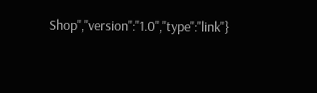Shop","version":"1.0","type":"link"}